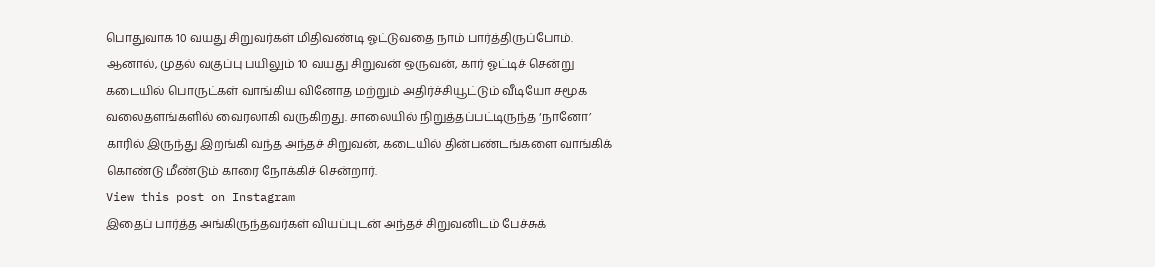பொதுவாக 10 வயது சிறுவர்கள் மிதிவண்டி ஓட்டுவதை நாம் பார்த்திருப்போம். ஆனால், முதல் வகுப்பு பயிலும் 10 வயது சிறுவன் ஒருவன், கார் ஓட்டிச் சென்று கடையில் பொருட்கள் வாங்கிய வினோத மற்றும் அதிர்ச்சியூட்டும் வீடியோ சமூக வலைதளங்களில் வைரலாகி வருகிறது. சாலையில் நிறுத்தப்பட்டிருந்த ‘நானோ’ காரில் இருந்து இறங்கி வந்த அந்தச் சிறுவன், கடையில் தின்பண்டங்களை வாங்கிக் கொண்டு மீண்டும் காரை நோக்கிச் சென்றார்.
View this post on Instagram
இதைப் பார்த்த அங்கிருந்தவர்கள் வியப்புடன் அந்தச் சிறுவனிடம் பேச்சுக்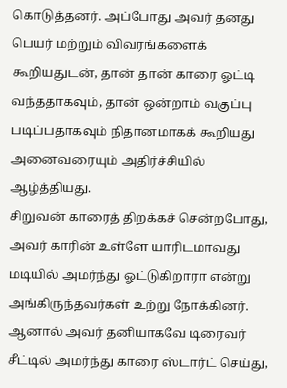கொடுத்தனர். அப்போது அவர் தனது பெயர் மற்றும் விவரங்களைக் கூறியதுடன், தான் தான் காரை ஓட்டி வந்ததாகவும், தான் ஒன்றாம் வகுப்பு படிப்பதாகவும் நிதானமாகக் கூறியது அனைவரையும் அதிர்ச்சியில் ஆழ்த்தியது.
சிறுவன் காரைத் திறக்கச் சென்றபோது, அவர் காரின் உள்ளே யாரிடமாவது மடியில் அமர்ந்து ஓட்டுகிறாரா என்று அங்கிருந்தவர்கள் உற்று நோக்கினர். ஆனால் அவர் தனியாகவே டிரைவர் சீட்டில் அமர்ந்து காரை ஸ்டார்ட் செய்து,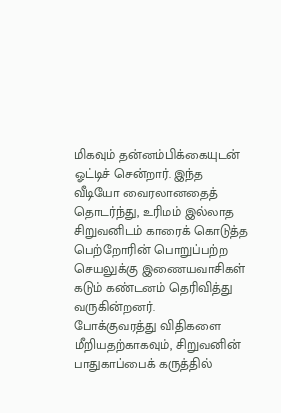மிகவும் தன்னம்பிக்கையுடன் ஓட்டிச் சென்றார். இந்த வீடியோ வைரலானதைத் தொடர்ந்து, உரிமம் இல்லாத சிறுவனிடம் காரைக் கொடுத்த பெற்றோரின் பொறுப்பற்ற செயலுக்கு இணையவாசிகள் கடும் கண்டனம் தெரிவித்து வருகின்றனர்.
போக்குவரத்து விதிகளை மீறியதற்காகவும், சிறுவனின் பாதுகாப்பைக் கருத்தில்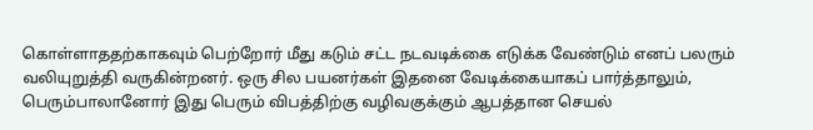கொள்ளாததற்காகவும் பெற்றோர் மீது கடும் சட்ட நடவடிக்கை எடுக்க வேண்டும் எனப் பலரும் வலியுறுத்தி வருகின்றனர். ஒரு சில பயனர்கள் இதனை வேடிக்கையாகப் பார்த்தாலும், பெரும்பாலானோர் இது பெரும் விபத்திற்கு வழிவகுக்கும் ஆபத்தான செயல்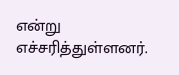என்று எச்சரித்துள்ளனர்.